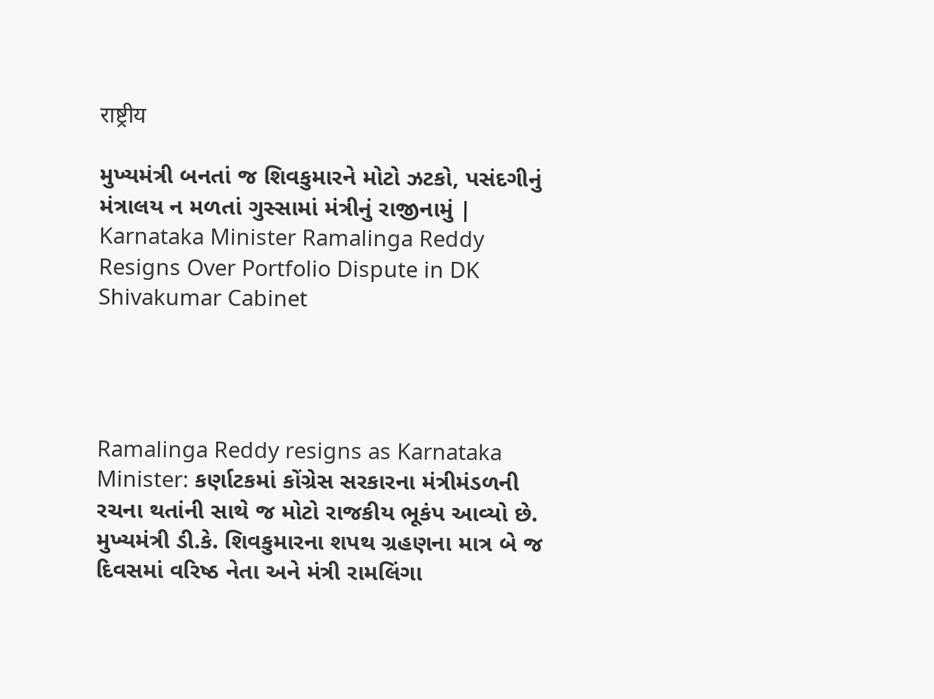राष्ट्रीय

મુખ્યમંત્રી બનતાં જ શિવકુમારને મોટો ઝટકો, પસંદગીનું મંત્રાલય ન મળતાં ગુસ્સામાં મંત્રીનું રાજીનામું | Karnataka Minister Ramalinga Reddy Resigns Over Portfolio Dispute in DK Shivakumar Cabinet




Ramalinga Reddy resigns as Karnataka Minister: કર્ણાટકમાં કોંગ્રેસ સરકારના મંત્રીમંડળની રચના થતાંની સાથે જ મોટો રાજકીય ભૂકંપ આવ્યો છે. મુખ્યમંત્રી ડી.કે. શિવકુમારના શપથ ગ્રહણના માત્ર બે જ દિવસમાં વરિષ્ઠ નેતા અને મંત્રી રામલિંગા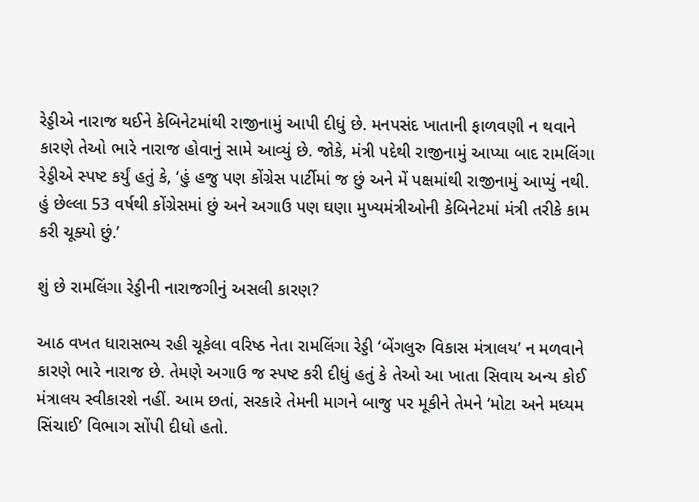રેડ્ડીએ નારાજ થઈને કેબિનેટમાંથી રાજીનામું આપી દીધું છે. મનપસંદ ખાતાની ફાળવણી ન થવાને કારણે તેઓ ભારે નારાજ હોવાનું સામે આવ્યું છે. જોકે, મંત્રી પદેથી રાજીનામું આપ્યા બાદ રામલિંગા રેડ્ડીએ સ્પષ્ટ કર્યું હતું કે, ‘હું હજુ પણ કોંગ્રેસ પાર્ટીમાં જ છું અને મેં પક્ષમાંથી રાજીનામું આપ્યું નથી. હું છેલ્લા 53 વર્ષથી કોંગ્રેસમાં છું અને અગાઉ પણ ઘણા મુખ્યમંત્રીઓની કેબિનેટમાં મંત્રી તરીકે કામ કરી ચૂક્યો છું.’

શું છે રામલિંગા રેડ્ડીની નારાજગીનું અસલી કારણ?

આઠ વખત ધારાસભ્ય રહી ચૂકેલા વરિષ્ઠ નેતા રામલિંગા રેડ્ડી ‘બેંગલુરુ વિકાસ મંત્રાલય’ ન મળવાને કારણે ભારે નારાજ છે. તેમણે અગાઉ જ સ્પષ્ટ કરી દીધું હતું કે તેઓ આ ખાતા સિવાય અન્ય કોઈ મંત્રાલય સ્વીકારશે નહીં. આમ છતાં, સરકારે તેમની માગને બાજુ પર મૂકીને તેમને ‘મોટા અને મધ્યમ સિંચાઈ’ વિભાગ સોંપી દીધો હતો.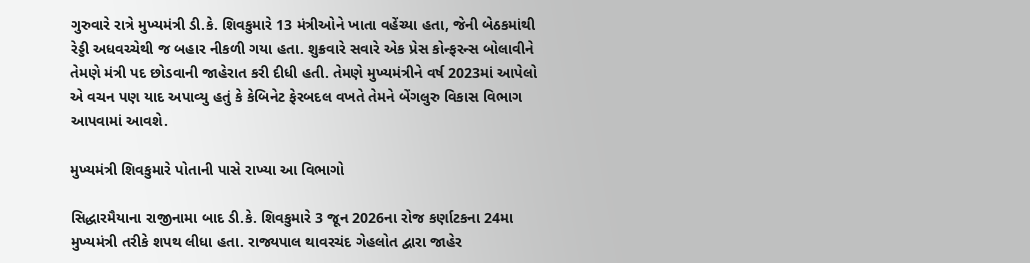ગુરુવારે રાત્રે મુખ્યમંત્રી ડી.કે. શિવકુમારે 13 મંત્રીઓને ખાતા વહેંચ્યા હતા, જેની બેઠકમાંથી રેડ્ડી અધવચ્ચેથી જ બહાર નીકળી ગયા હતા. શુક્રવારે સવારે એક પ્રેસ કોન્ફરન્સ બોલાવીને તેમણે મંત્રી પદ છોડવાની જાહેરાત કરી દીધી હતી. તેમણે મુખ્યમંત્રીને વર્ષ 2023માં આપેલો એ વચન પણ યાદ અપાવ્યુ હતું કે કેબિનેટ ફેરબદલ વખતે તેમને બેંગલુરુ વિકાસ વિભાગ આપવામાં આવશે.

મુખ્યમંત્રી શિવકુમારે પોતાની પાસે રાખ્યા આ વિભાગો

સિદ્ધારમૈયાના રાજીનામા બાદ ડી.કે. શિવકુમારે 3 જૂન 2026ના રોજ કર્ણાટકના 24મા મુખ્યમંત્રી તરીકે શપથ લીધા હતા. રાજ્યપાલ થાવરચંદ ગેહલોત દ્વારા જાહેર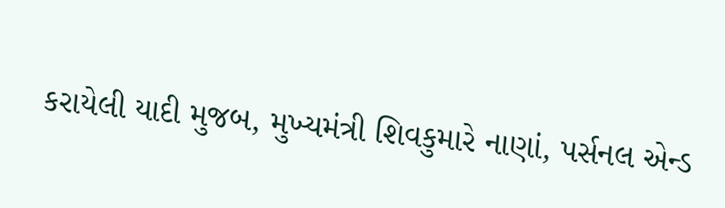કરાયેલી યાદી મુજબ, મુખ્યમંત્રી શિવકુમારે નાણાં, પર્સનલ એન્ડ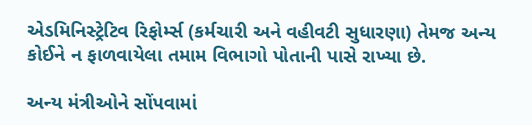એડમિનિસ્ટ્રેટિવ રિફોર્મ્સ (કર્મચારી અને વહીવટી સુધારણા) તેમજ અન્ય કોઈને ન ફાળવાયેલા તમામ વિભાગો પોતાની પાસે રાખ્યા છે.

અન્ય મંત્રીઓને સોંપવામાં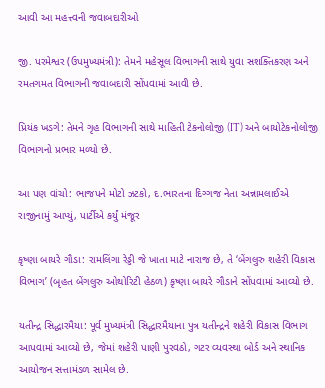આવી આ મહત્ત્વની જવાબદારીઓ

જી. પરમેશ્વર (ઉપમુખ્યમંત્રી): તેમને મહેસૂલ વિભાગની સાથે યુવા સશક્તિકરણ અને રમતગમત વિભાગની જવાબદારી સોંપવામાં આવી છે.

પ્રિયંક ખડગે: તેમને ગૃહ વિભાગની સાથે માહિતી ટેકનોલોજી (IT) અને બાયોટેકનોલોજી વિભાગનો પ્રભાર મળ્યો છે.

આ પણ વાંચો: ભાજપને મોટો ઝટકો, દ.ભારતના દિગ્ગજ નેતા અન્નામલાઈએ રાજીનામું આપ્યું, પાર્ટીએ કર્યું મંજૂર

કૃષ્ણા બાયરે ગૌડા: રામલિંગા રેડ્ડી જે ખાતા માટે નારાજ છે, તે ‘બેંગલુરુ શહેરી વિકાસ વિભાગ’ (બૃહત બેંગલુરુ ઓથોરિટી હેઠળ) કૃષ્ણા બાયરે ગૌડાને સોંપવામાં આવ્યો છે.

યતીન્દ્ર સિદ્ધારમૈયા: પૂર્વ મુખ્યમંત્રી સિદ્ધારમૈયાના પુત્ર યતીન્દ્રને શહેરી વિકાસ વિભાગ આપવામાં આવ્યો છે, જેમાં શહેરી પાણી પુરવઠો, ગટર વ્યવસ્થા બોર્ડ અને સ્થાનિક આયોજન સત્તામંડળ સામેલ છે.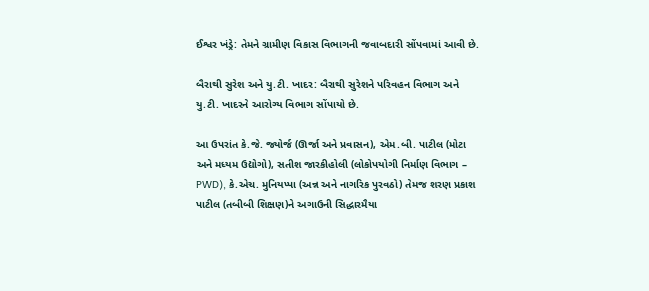ઈશ્વર ખંડ્રે: તેમને ગ્રામીણ વિકાસ વિભાગની જવાબદારી સોંપવામાં આવી છે.

બૈરાથી સુરેશ અને યુ.ટી. ખાદર: બૈરાથી સુરેશને પરિવહન વિભાગ અને યુ.ટી. ખાદરને આરોગ્ય વિભાગ સોંપાયો છે.

આ ઉપરાંત કે.જે. જ્યોર્જ (ઊર્જા અને પ્રવાસન), એમ.બી. પાટીલ (મોટા અને મધ્યમ ઉદ્યોગો), સતીશ જારકીહોલી (લોકોપયોગી નિર્માણ વિભાગ – PWD), કે.એચ. મુનિયપ્પા (અન્ન અને નાગરિક પુરવઠો) તેમજ શરણ પ્રકાશ પાટીલ (તબીબી શિક્ષણ)ને અગાઉની સિદ્ધારમૈયા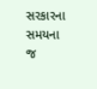સરકારના સમયના જ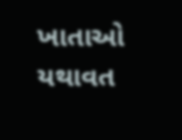ખાતાઓ યથાવત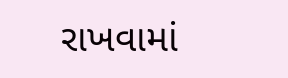રાખવામાં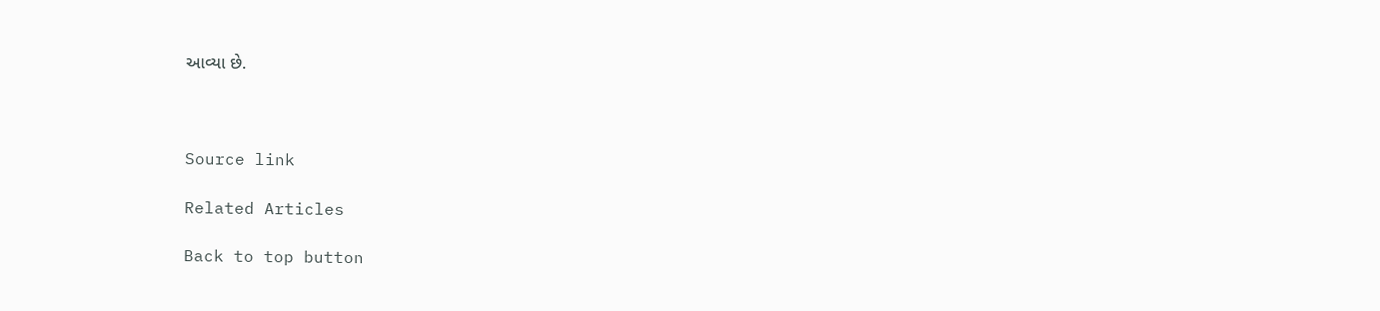આવ્યા છે.



Source link

Related Articles

Back to top button